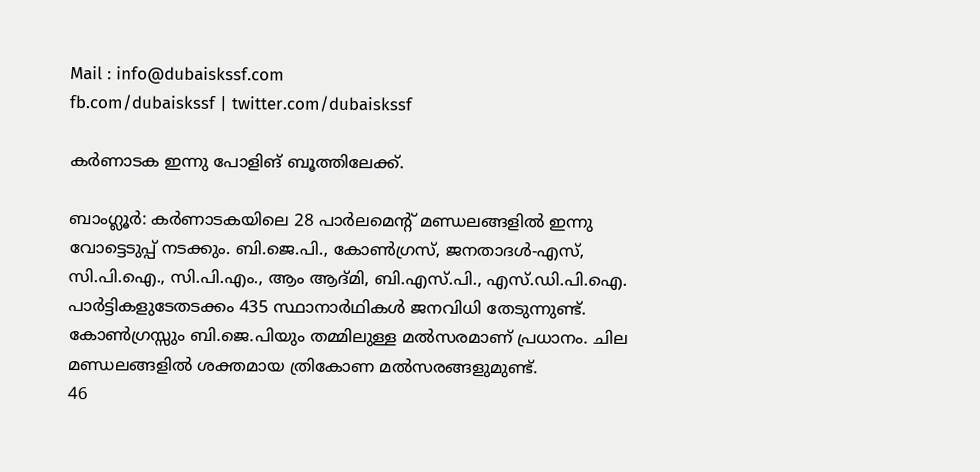Mail : info@dubaiskssf.com
fb.com/dubaiskssf | twitter.com/dubaiskssf

കര്‍ണാടക ഇന്നു പോളിങ് ബൂത്തിലേക്ക്.

ബാംഗ്ലൂര്‍: കര്‍ണാടകയിലെ 28 പാര്‍ലമെന്റ് മണ്ഡലങ്ങളില്‍ ഇന്നു വോട്ടെടുപ്പ് നടക്കും. ബി.ജെ.പി., കോണ്‍ഗ്രസ്, ജനതാദള്‍-എസ്, സി.പി.ഐ., സി.പി.എം., ആം ആദ്മി, ബി.എസ്.പി., എസ്.ഡി.പി.ഐ. പാര്‍ട്ടികളുടേതടക്കം 435 സ്ഥാനാര്‍ഥികള്‍ ജനവിധി തേടുന്നുണ്ട്. കോണ്‍ഗ്രസ്സും ബി.ജെ.പിയും തമ്മിലുള്ള മല്‍സരമാണ് പ്രധാനം. ചില മണ്ഡലങ്ങളില്‍ ശക്തമായ ത്രികോണ മല്‍സരങ്ങളുമുണ്ട്.
46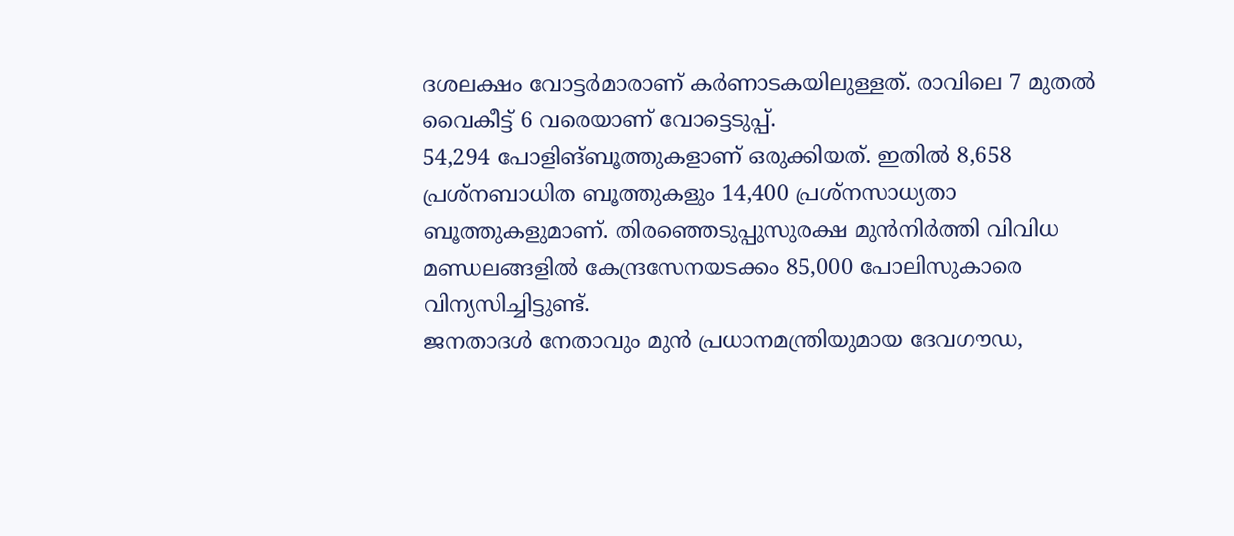ദശലക്ഷം വോട്ടര്‍മാരാണ് കര്‍ണാടകയിലുള്ളത്. രാവിലെ 7 മുതല്‍ വൈകീട്ട് 6 വരെയാണ് വോട്ടെടുപ്പ്.
54,294 പോളിങ്ബൂത്തുകളാണ് ഒരുക്കിയത്. ഇതില്‍ 8,658 പ്രശ്‌നബാധിത ബൂത്തുകളും 14,400 പ്രശ്‌നസാധ്യതാ ബൂത്തുകളുമാണ്. തിരഞ്ഞെടുപ്പുസുരക്ഷ മുന്‍നിര്‍ത്തി വിവിധ മണ്ഡലങ്ങളില്‍ കേന്ദ്രസേനയടക്കം 85,000 പോലിസുകാരെ വിന്യസിച്ചിട്ടുണ്ട്.
ജനതാദള്‍ നേതാവും മുന്‍ പ്രധാനമന്ത്രിയുമായ ദേവഗൗഡ,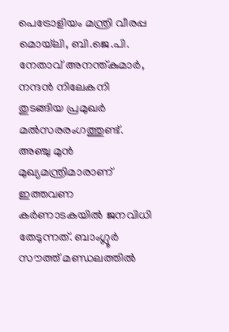പെട്രോളിയം മന്ത്രി വീരപ്പ മൊയ്‌ലി, ബി.ജെ.പി. നേതാവ് അനന്ത്കുമാര്‍, നന്ദന്‍ നിലേകനി തുടങ്ങിയ പ്രമുഖര്‍ മല്‍സരരംഗത്തുണ്ട്.
അഞ്ചു മുന്‍ മുഖ്യമന്ത്രിമാരാണ് ഇത്തവണ കര്‍ണാടകയില്‍ ജനവിധി തേടുന്നത്. ബാംഗ്ലൂര്‍ സൗത്ത് മണ്ഡലത്തില്‍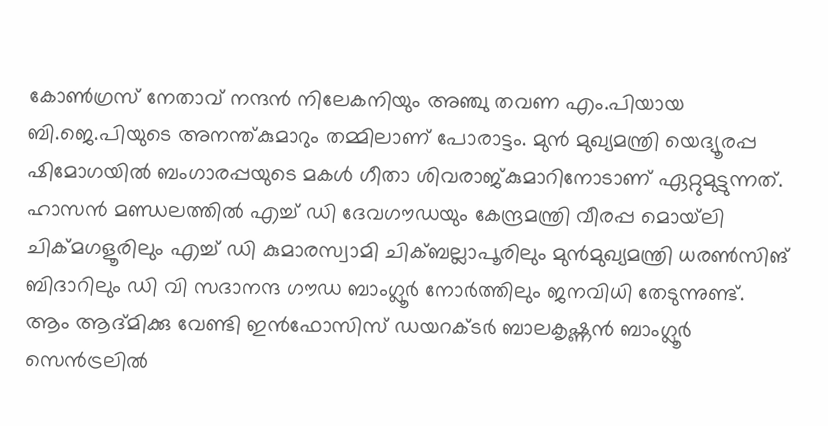കോണ്‍ഗ്രസ് നേതാവ് നന്ദന്‍ നിലേകനിയും അഞ്ചു തവണ എം.പിയായ ബി.ജെ.പിയുടെ അനന്ത്കുമാറും തമ്മിലാണ് പോരാട്ടം. മുന്‍ മുഖ്യമന്ത്രി യെദ്യൂരപ്പ ഷിമോഗയില്‍ ബംഗാരപ്പയുടെ മകള്‍ ഗീതാ ശിവരാജ്കുമാറിനോടാണ് ഏറ്റുമുട്ടുന്നത്.
ഹാസന്‍ മണ്ഡലത്തില്‍ എച്ച് ഡി ദേവഗൗഡയും കേന്ദ്രമന്ത്രി വീരപ്പ മൊയ്‌ലി ചിക്മഗളൂരിലും എച്ച് ഡി കുമാരസ്വാമി ചിക്ബല്ലാപൂരിലും മുന്‍മുഖ്യമന്ത്രി ധരണ്‍സിങ് ബിദാറിലും ഡി വി സദാനന്ദ ഗൗഡ ബാംഗ്ലൂര്‍ നോര്‍ത്തിലും ജനവിധി തേടുന്നുണ്ട്.
ആം ആദ്മിക്കു വേണ്ടി ഇന്‍ഫോസിസ് ഡയറക്ടര്‍ ബാലകൃഷ്ണന്‍ ബാംഗ്ലൂര്‍ സെന്‍ട്രലില്‍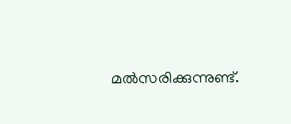മല്‍സരിക്കുന്നുണ്ട്.